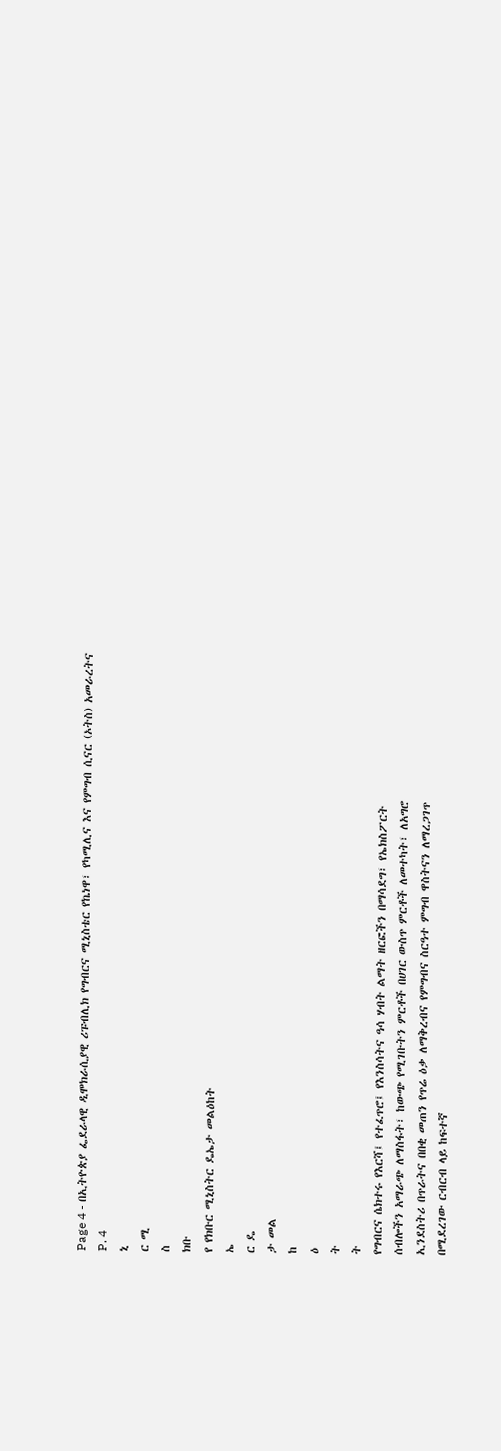Page 4 - በኢትዮጵያ ፌደራላዊ ዲሞክራሲያዊ ሪፑብሊክ የግብርና ሚኒስቴር የኬነዋ፣ የካሚሊና እና የምግብ ሲናር (ኦትስ) አመራረትና
P. 4
ኒ
ር ሚ
ስ
ክቡ
የ የክቡር ሚኒስትር ዴኤታ መልዕከት
ኤ
ር ዴ
ታ መል
ከ
ዕ
ት
ት
የግብርና ሴክተሩ የእርሻ፤ የተፈጥሮ፤ የእንስሳትና ዓሳ ሃብት ልማት ዘርፎችን በማሳደግ፣ የኤክስፖርት
ሰብሎችን አማራጭ ለማስፋት፣ ከውጭ የሚገቡትን ምርቶች በሀገር ውስጥ ምርቶች ለመተካት፣ ለአግሮ
ኢንደስትሪ በጥራትና በበቂ መጠን የጥሬ ዕቃ ለማቅረብና የምግብና ስርዓተ ምግብ ዋስትናን ለማረጋገጥ
በሚደረገው ርብርብ ላይ ከፍተኛ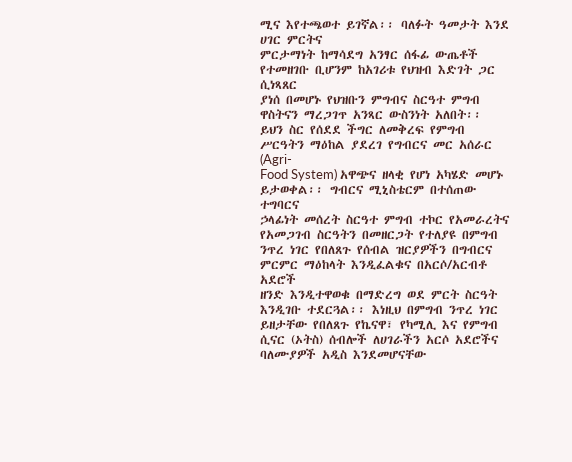ሚና እየተጫወተ ይገኛል፡፡ ባለፉት ዓመታት እንደ ሀገር ምርትና
ምርታማነት ከማሳደግ አንፃር ሰፋፊ ውጤቶች የተመዘገቡ ቢሆንም ከአገሪቱ የህዝብ እድገት ጋር ሲነጻጸር
ያነሰ በመሆኑ የህዝቡን ምግብና ስርዓተ ምግብ ዋስትናን ማረጋገጥ አንጻር ውስንነት አለበት፡፡
ይህን ስር የሰደደ ችግር ለመቅረፍ የምግብ ሥርዓትን ማዕከል ያደረገ የግብርና መር አሰራር (Agri-
Food System) አዋጭና ዘላቂ የሆነ አካሄድ መሆኑ ይታወቀል፡፡ ግብርና ሚኒስቴርም በተሰጠው ተግባርና
ኃላፊነት መሰረት ስርዓተ ምግብ ተኮር የአመራረትና የአመጋገብ ስርዓትን በመዘርጋት የተለያዩ በምግብ
ንጥረ ነገር የበለጸጉ የሰብል ዝርያዎችን በግብርና ምርምር ማዕከላት እንዲፈልቁና በአርሶ/አርብቶ አደሮች
ዘንድ እንዲተዋወቁ በማድረግ ወደ ምርት ስርዓት እንዲገቡ ተደርጓል፡፡ እነዚህ በምግብ ንጥረ ነገር
ይዘታቸው የበለጸጉ የኬናዋ፣ የካሚሊ እና የምግብ ሲናር (ኦትስ) ሰብሎች ለሀገራችን አርሶ አደሮችና
ባለሙያዎች አዲስ እንደመሆናቸው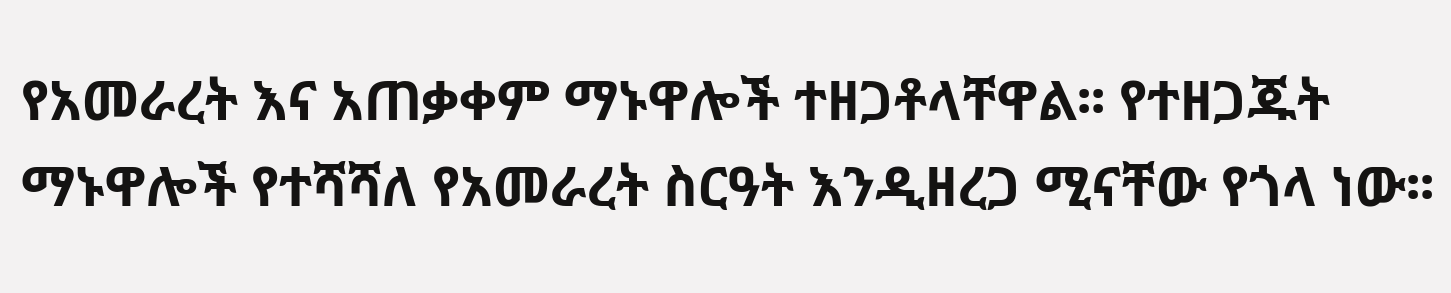የአመራረት እና አጠቃቀም ማኑዋሎች ተዘጋቶላቸዋል፡፡ የተዘጋጁት
ማኑዋሎች የተሻሻለ የአመራረት ስርዓት እንዲዘረጋ ሚናቸው የጎላ ነው፡፡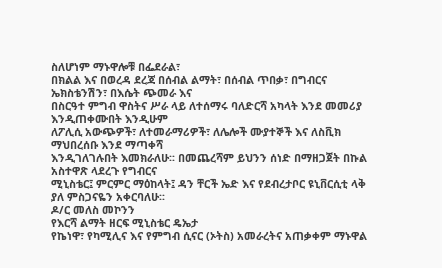ስለሆነም ማኑዋሎቹ በፌደራል፣
በክልል እና በወረዳ ደረጃ በሰብል ልማት፣ በሰብል ጥበቃ፣ በግብርና ኤክስቴንሽን፣ በእሴት ጭመራ እና
በስርዓተ ምግብ ዋስትና ሥራ ላይ ለተሰማሩ ባለድርሻ አካላት እንደ መመሪያ እንዲጠቀሙበት እንዲሁም
ለፖሊሲ አውጭዎች፣ ለተመራማሪዎች፣ ለሌሎች ሙያተኞች እና ለስቪክ ማህበረሰቡ እንደ ማጣቀሻ
እንዲገለገሉበት እመክራለሁ፡፡ በመጨረሻም ይህንን ሰነድ በማዘጋጀት በኩል አስተዋጽ ላደረጉ የግብርና
ሚኒስቴር፤ ምርምር ማዕከላት፤ ዳን ቸርች ኤድ እና የደብረታቦር ዩኒቨርሲቲ ላቅ ያለ ምስጋናዬን አቀርባለሁ፡፡
ዶ/ር መለስ መኮንን
የእርሻ ልማት ዘርፍ ሚኒስቴር ዴኤታ
የኬነዋ፣ የካሚሊና እና የምግብ ሲናር (ኦትስ) አመራረትና አጠቃቀም ማኑዋል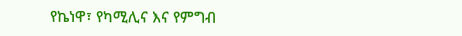የኬነዋ፣ የካሚሊና እና የምግብ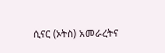ሲናር (ኦትስ) አመራረትና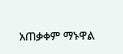አጠቃቀም ማኑዋል